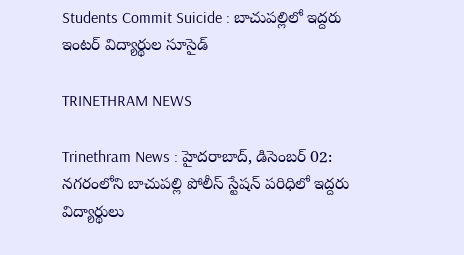Students Commit Suicide : బాచుపల్లిలో ఇద్దరు ఇంటర్ విద్యార్థుల సూసైడ్

TRINETHRAM NEWS

Trinethram News : హైదరాబాద్, డిసెంబర్ 02: నగరంలోని బాచుపల్లి పోలీస్ స్టేషన్ పరిధిలో ఇద్దరు విద్యార్థులు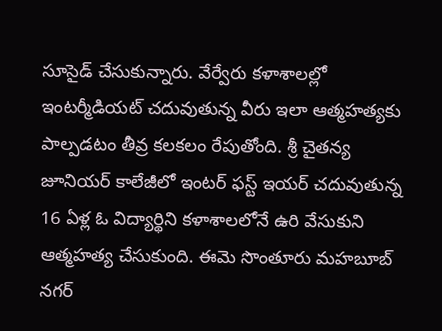సూసైడ్ చేసుకున్నారు. వేర్వేరు కళాశాలల్లో ఇంటర్మీడియట్ చదువుతున్న వీరు ఇలా ఆత్మహత్యకు పాల్పడటం తీవ్ర కలకలం రేపుతోంది. శ్రీ చైతన్య జూనియర్ కాలేజీలో ఇంటర్ ఫస్ట్ ఇయర్ చదువుతున్న 16 ఏళ్ల ఓ విద్యార్థిని కళాశాలలోనే ఉరి వేసుకుని ఆత్మహత్య చేసుకుంది. ఈమె సొంతూరు మహబూబ్ నగర్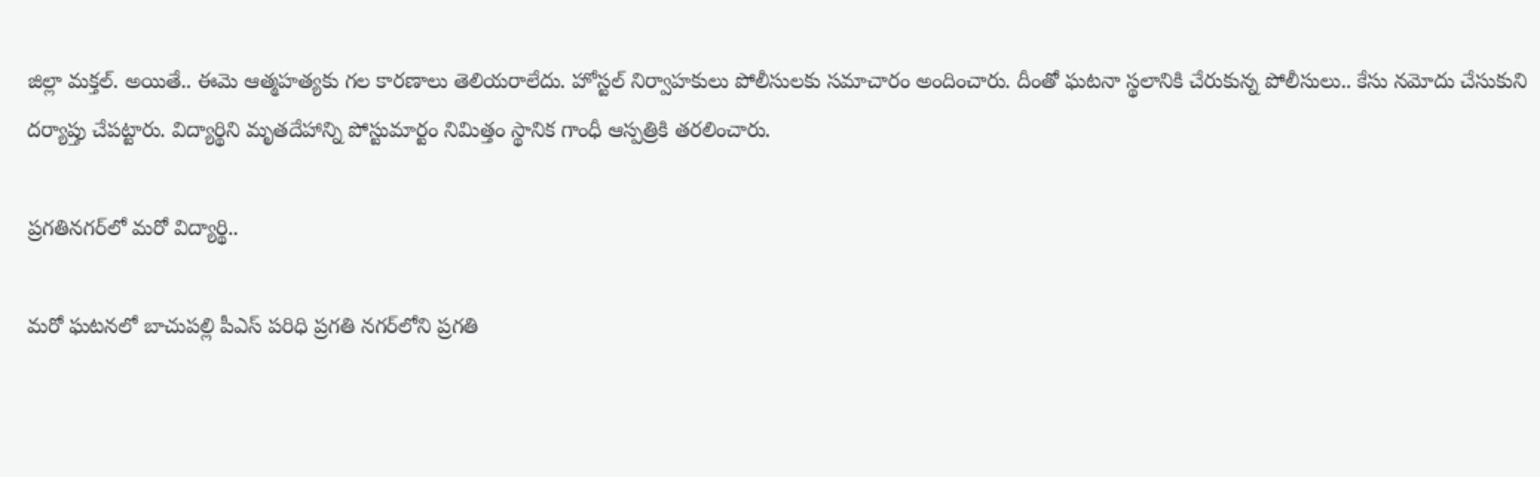జిల్లా మక్తల్‌. అయితే.. ఈమె ఆత్మహత్యకు గల కారణాలు తెలియరాలేదు. హోస్టల్ నిర్వాహకులు పోలీసులకు సమాచారం అందించారు. దీంతో ఘటనా స్థలానికి చేరుకున్న పోలీసులు.. కేసు నమోదు చేసుకుని దర్యాప్తు చేపట్టారు. విద్యార్థిని మృతదేహాన్ని పోస్టుమార్టం నిమిత్తం స్థానిక గాంధీ ఆస్పత్రికి తరలించారు.

ప్రగతినగర్‌లో మరో విద్యార్థి..

మరో ఘటనలో బాచుపల్లి పీఎస్ పరిధి ప్రగతి నగర్‌లోని ప్రగతి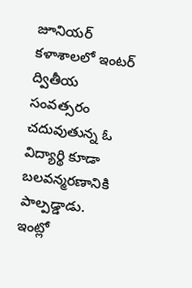జూనియర్ కళాశాలలో ఇంటర్ ద్వితీయ సంవత్సరం చదువుతున్న ఓ విద్యార్థి కూడా బలవన్మరణానికి పాల్పడ్డాడు. ఇంట్లో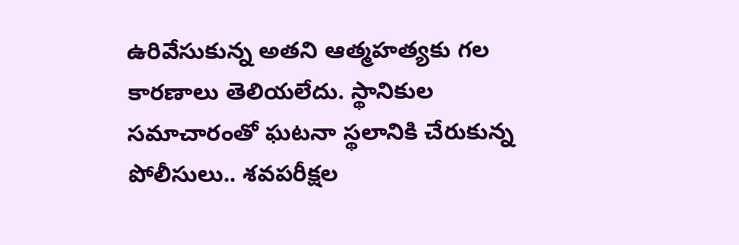ఉరివేసుకున్న అతని ఆత్మహత్యకు గల కారణాలు తెలియలేదు. స్థానికుల సమాచారంతో ఘటనా స్థలానికి చేరుకున్న పోలీసులు.. శవపరీక్షల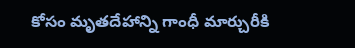కోసం మృతదేహాన్ని గాంధీ మార్చురీకి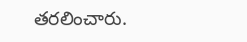తరలించారు.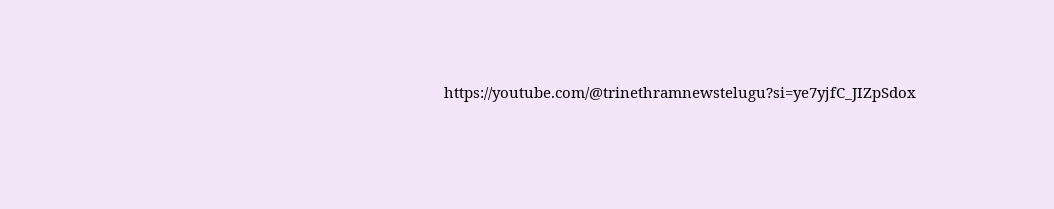https://youtube.com/@trinethramnewstelugu?si=ye7yjfC_JIZpSdox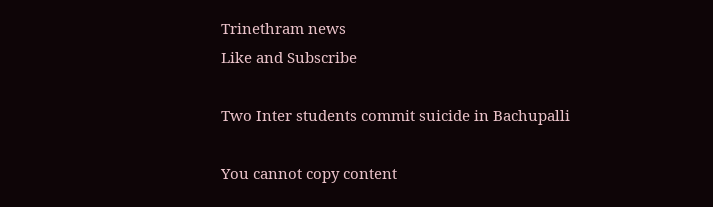Trinethram news
Like and Subscribe

Two Inter students commit suicide in Bachupalli

You cannot copy content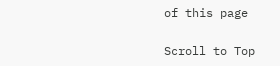of this page

Scroll to Top